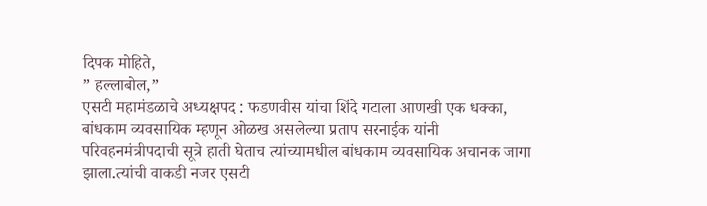दिपक मोहिते,
” हल्लाबोल,”
एसटी महामंडळाचे अध्यक्षपद : फडणवीस यांचा शिंदे गटाला आणखी एक धक्का,
बांधकाम व्यवसायिक म्हणून ओळख असलेल्या प्रताप सरनाईक यांनी परिवहनमंत्रीपदाची सूत्रे हाती घेताच त्यांच्यामधील बांधकाम व्यवसायिक अचानक जागा झाला.त्यांची वाकडी नजर एसटी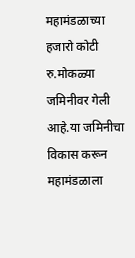महामंडळाच्या हजारो कोटी रु.मोकळ्या जमिनीवर गेली आहे.या जमिनीचा विकास करून महामंडळाला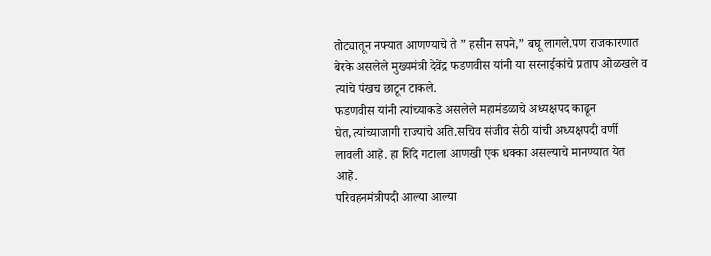तोट्यातून नफ्यात आणण्याचे ते ” हसीन सपने,” बघू लागले.पण राजकारणात बेरके असलेले मुख्यमंत्री देवेंद्र फडणवीस यांनी या सरनाईकांचे प्रताप ओळखले व त्यांचे पंखच छाटून टाकले.
फडणवीस यांनी त्यांच्याकडे असलेले महामंडळाचे अध्यक्षपद काढून घेत,त्यांच्याजागी राज्याचे अति.सचिव संजीव सेठी यांची अध्यक्षपदी वर्णी लावली आहॆ. हा शिंदे गटाला आणखी एक धक्का असल्याचे मानण्यात येत आहॆ.
परिवहनमंत्रीपदी आल्या आल्या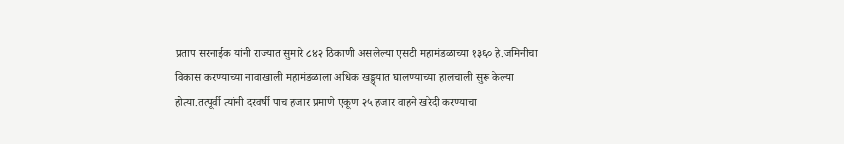प्रताप सरनाईक यांनी राज्यात सुमारे ८४२ ठिकाणी असलेल्या एसटी महामंडळाच्या १३६० हे.जमिनीचा विकास करण्याच्या नावाखाली महामंडळाला अधिक खड्ड्यात घालण्याच्या हालचाली सुरू केल्या होत्या.तत्पूर्वी त्यांनी दरवर्षी पाच हजार प्रमाणे एकूण २५ हजार वाहने खरेदी करण्याचा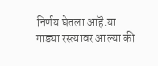निर्णय घेतला आहॆ.या गाड्या रस्त्यावर आल्या की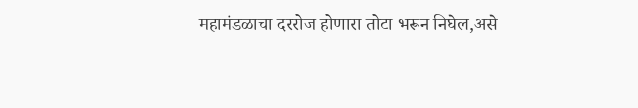महामंडळाचा दररोज होणारा तोटा भरून निघेल,असे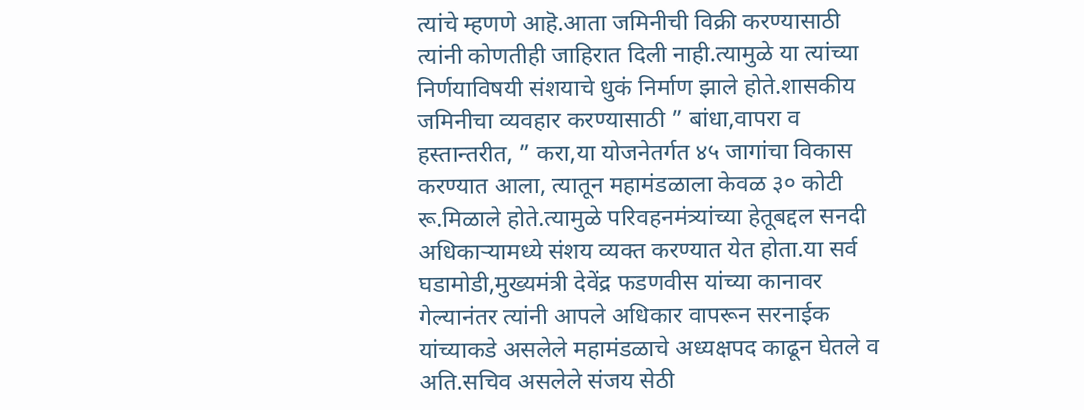त्यांचे म्हणणे आहॆ.आता जमिनीची विक्री करण्यासाठी त्यांनी कोणतीही जाहिरात दिली नाही.त्यामुळे या त्यांच्या निर्णयाविषयी संशयाचे धुकं निर्माण झाले होते.शासकीय जमिनीचा व्यवहार करण्यासाठी ” बांधा,वापरा व हस्तान्तरीत, ” करा,या योजनेतर्गत ४५ जागांचा विकास करण्यात आला, त्यातून महामंडळाला केवळ ३० कोटी रू.मिळाले होते.त्यामुळे परिवहनमंत्र्यांच्या हेतूबद्दल सनदी अधिकाऱ्यामध्ये संशय व्यक्त करण्यात येत होता.या सर्व घडामोडी,मुख्यमंत्री देवेंद्र फडणवीस यांच्या कानावर गेल्यानंतर त्यांनी आपले अधिकार वापरून सरनाईक यांच्याकडे असलेले महामंडळाचे अध्यक्षपद काढून घेतले व अति.सचिव असलेले संजय सेठी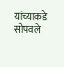यांच्याकडे सोपवले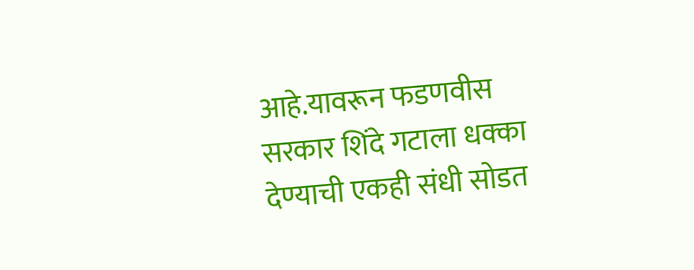आहे.यावरून फडणवीस सरकार शिंदे गटाला धक्का देण्याची एकही संधी सोडत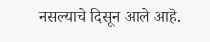नसल्याचे दिसून आले आहॆ.